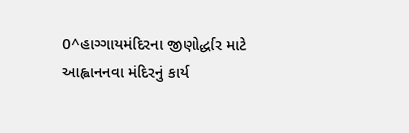0^હાગ્ગાયમંદિરના જીણોર્દ્ધાર માટે આહ્વાનનવા મંદિરનું કાર્ય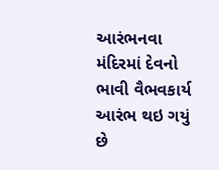આરંભનવા મંદિરમાં દેવનો ભાવી વૈભવકાર્ય આરંભ થઇ ગયું છે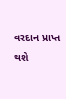વરદાન પ્રાપ્ત થશે